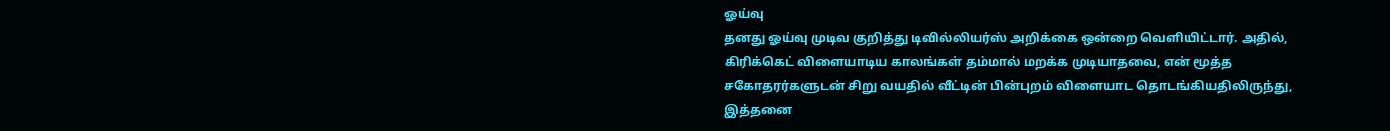ஓய்வு
தனது ஓய்வு முடிவ குறித்து டிவில்லியர்ஸ் அறிக்கை ஒன்றை வெளியிட்டார். அதில், கிரிக்கெட் விளையாடிய காலங்கள் தம்மால் மறக்க முடியாதவை, என் மூத்த சகோதரர்களுடன் சிறு வயதில் வீட்டின் பின்புறம் விளையாட தொடங்கியதிலிருந்து, இத்தனை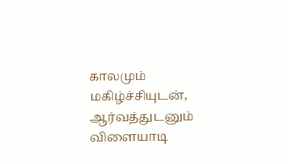காலமும் மகிழ்ச்சியுடன், ஆர்வத்துடனும் விளையாடி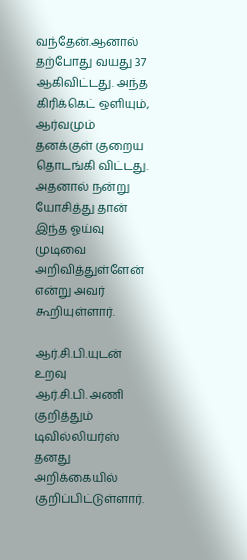வந்தேன்.ஆனால் தற்போது வயது 37 ஆகிவிட்டது. அந்த கிரிக்கெட் ஒளியும், ஆர்வமும் தனக்குள் குறைய தொடங்கி விட்டது. அதனால் நன்று யோசித்து தான் இந்த ஓய்வு முடிவை அறிவித்துள்ளேன் என்று அவர் கூறியுள்ளார்.

ஆர்.சி.பி.யுடன் உறவு
ஆர்.சி.பி. அணி குறித்தும் டிவில்லியர்ஸ் தனது அறிக்கையில் குறிப்பிட்டுள்ளார்.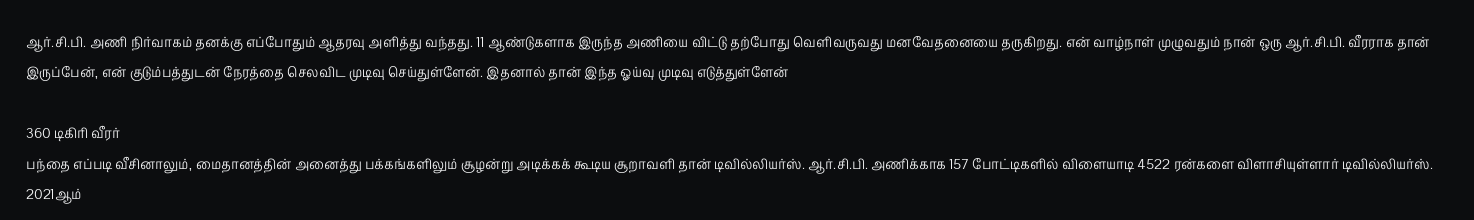ஆர்.சி.பி. அணி நிர்வாகம் தனக்கு எப்போதும் ஆதரவு அளித்து வந்தது. 11 ஆண்டுகளாக இருந்த அணியை விட்டு தற்போது வெளிவருவது மனவேதனையை தருகிறது. என் வாழ்நாள் முழுவதும் நான் ஒரு ஆர்.சி.பி. வீரராக தான் இருப்பேன், என் குடும்பத்துடன் நேரத்தை செலவிட முடிவு செய்துள்ளேன். இதனால் தான் இந்த ஓய்வு முடிவு எடுத்துள்ளேன்

360 டிகிரி வீரர்
பந்தை எப்படி வீசினாலும், மைதானத்தின் அனைத்து பக்கங்களிலும் சூழன்று அடிக்கக் கூடிய சூறாவளி தான் டிவில்லியர்ஸ். ஆர்.சி.பி. அணிக்காக 157 போட்டிகளில் விளையாடி 4522 ரன்களை விளாசியுள்ளார் டிவில்லியர்ஸ். 2021ஆம்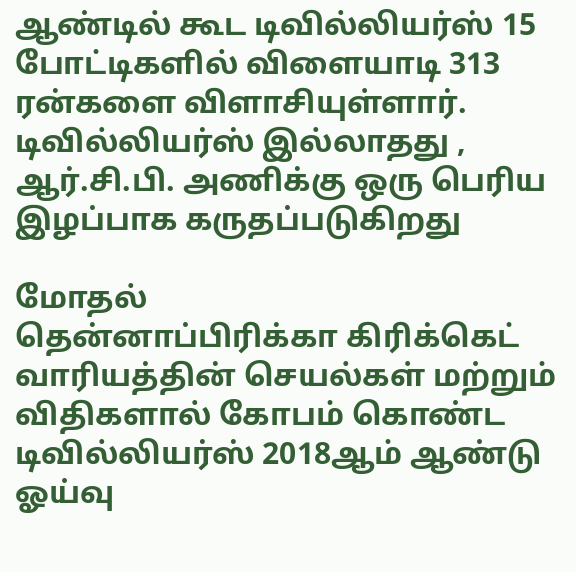ஆண்டில் கூட டிவில்லியர்ஸ் 15 போட்டிகளில் விளையாடி 313 ரன்களை விளாசியுள்ளார். டிவில்லியர்ஸ் இல்லாதது , ஆர்.சி.பி. அணிக்கு ஒரு பெரிய இழப்பாக கருதப்படுகிறது

மோதல்
தென்னாப்பிரிக்கா கிரிக்கெட் வாரியத்தின் செயல்கள் மற்றும் விதிகளால் கோபம் கொண்ட டிவில்லியர்ஸ் 2018ஆம் ஆண்டு ஓய்வு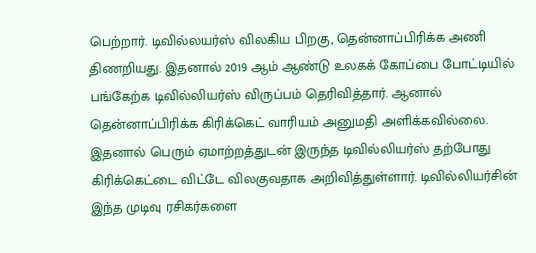பெற்றார். டிவில்லயர்ஸ் விலகிய பிறகு, தென்னாப்பிரிக்க அணி திணறியது. இதனால் 2019 ஆம் ஆண்டு உலகக் கோப்பை போட்டியில் பங்கேற்க டிவில்லியர்ஸ் விருப்பம் தெரிவித்தார். ஆனால் தென்னாப்பிரிக்க கிரிக்கெட் வாரியம் அனுமதி அளிக்கவில்லை. இதனால் பெரும் ஏமாற்றத்துடன் இருந்த டிவில்லியர்ஸ் தற்போது கிரிக்கெட்டை விட்டே விலகுவதாக அறிவித்துள்ளார். டிவில்லியர்சின் இந்த முடிவு ரசிகர்களை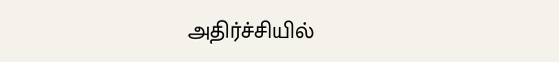அதிர்ச்சியில்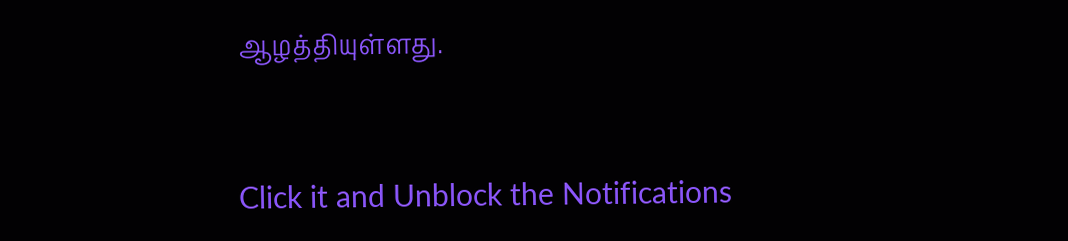ஆழத்தியுள்ளது.


Click it and Unblock the Notifications